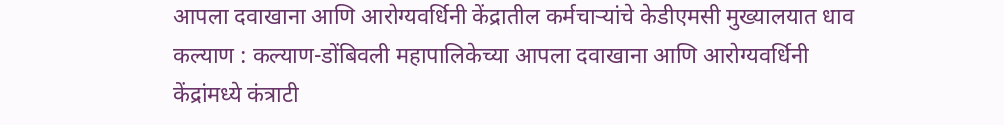आपला दवाखाना आणि आरोग्यवर्धिनी केंद्रातील कर्मचाऱ्यांचे केडीएमसी मुख्यालयात धाव
कल्याण : कल्याण-डोंबिवली महापालिकेच्या आपला दवाखाना आणि आरोग्यवर्धिनी केंद्रांमध्ये कंत्राटी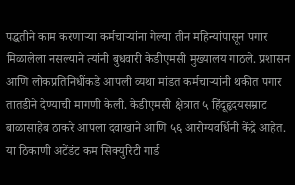पद्धतीने काम करणाऱ्या कर्मचाऱ्यांना गेल्या तीन महिन्यांपासून पगार मिळालेला नसल्याने त्यांनी बुधवारी केडीएमसी मुख्यालय गाठले. प्रशासन आणि लोकप्रतिनिधींकडे आपली व्यथा मांडत कर्मचाऱ्यांनी थकीत पगार तातडीने देण्याची मागणी केली. केडीएमसी क्षेत्रात ५ हिंदूहृदयसम्राट बाळासाहेब ठाकरे आपला दवाखाने आणि ५६ आरोग्यवर्धिनी केंद्रे आहेत. या ठिकाणी अटेंडंट कम सिक्युरिटी गार्ड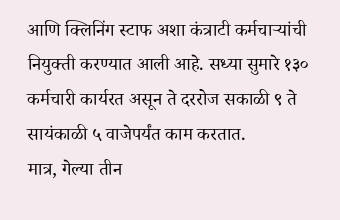आणि क्लिनिंग स्टाफ अशा कंत्राटी कर्मचाऱ्यांची नियुक्ती करण्यात आली आहे. सध्या सुमारे १३० कर्मचारी कार्यरत असून ते दररोज सकाळी ९ ते सायंकाळी ५ वाजेपर्यंत काम करतात.
मात्र, गेल्या तीन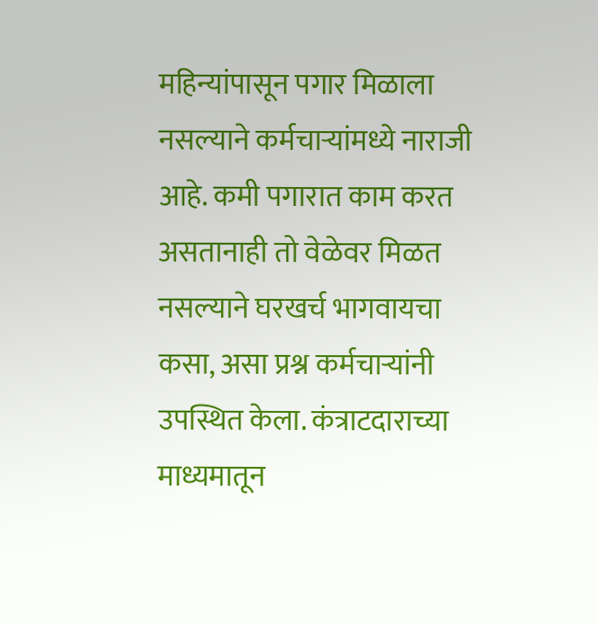महिन्यांपासून पगार मिळाला नसल्याने कर्मचाऱ्यांमध्ये नाराजी आहे. कमी पगारात काम करत असतानाही तो वेळेवर मिळत नसल्याने घरखर्च भागवायचा कसा, असा प्रश्न कर्मचाऱ्यांनी उपस्थित केला. कंत्राटदाराच्या माध्यमातून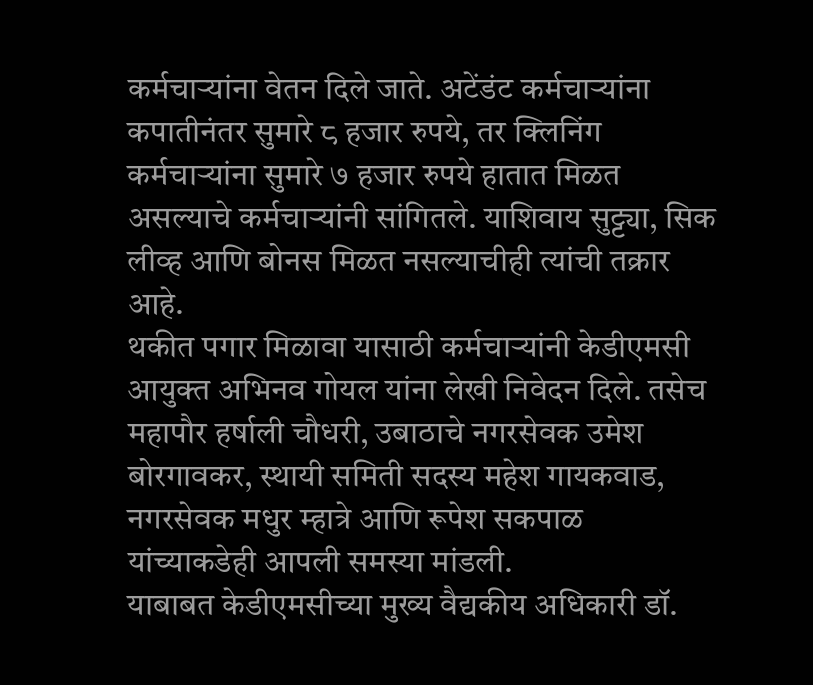कर्मचाऱ्यांना वेतन दिले जाते. अटेंडंट कर्मचाऱ्यांना कपातीनंतर सुमारे ८ हजार रुपये, तर क्लिनिंग कर्मचाऱ्यांना सुमारे ७ हजार रुपये हातात मिळत असल्याचे कर्मचाऱ्यांनी सांगितले. याशिवाय सुट्ट्या, सिक लीव्ह आणि बोनस मिळत नसल्याचीही त्यांची तक्रार आहे.
थकीत पगार मिळावा यासाठी कर्मचाऱ्यांनी केडीएमसी आयुक्त अभिनव गोयल यांना लेखी निवेदन दिले. तसेच महापौर हर्षाली चौधरी, उबाठाचे नगरसेवक उमेश बोरगावकर, स्थायी समिती सदस्य महेश गायकवाड, नगरसेवक मधुर म्हात्रे आणि रूपेश सकपाळ यांच्याकडेही आपली समस्या मांडली.
याबाबत केडीएमसीच्या मुख्य वैद्यकीय अधिकारी डॉ.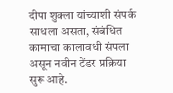दीपा शुक्ला यांच्याशी संपर्क साधला असता, संबंधित कामाचा कालावधी संपला असून नवीन टेंडर प्रक्रिया सुरू आहे.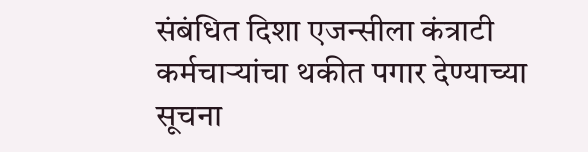संबंधित दिशा एजन्सीला कंत्राटी कर्मचाऱ्यांचा थकीत पगार देण्याच्या सूचना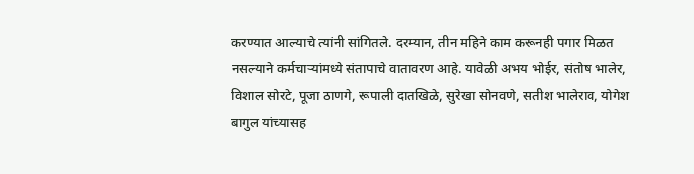करण्यात आल्याचे त्यांनी सांगितले. दरम्यान, तीन महिने काम करूनही पगार मिळत नसल्याने कर्मचाऱ्यांमध्ये संतापाचे वातावरण आहे. यावेळी अभय भोईर, संतोष भालेर, विशाल सोरटे, पूजा ठाणगे, रूपाली दातखिळे, सुरेखा सोनवणे, सतीश भालेराव, योगेश बागुल यांच्यासह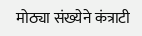मोठ्या संख्येने कंत्राटी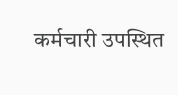कर्मचारी उपस्थित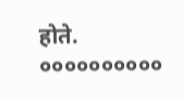होते.
००००००००००